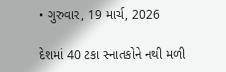• ગુરુવાર, 19 માર્ચ, 2026

દેશમાં 40 ટકા સ્નાતકોને નથી મળી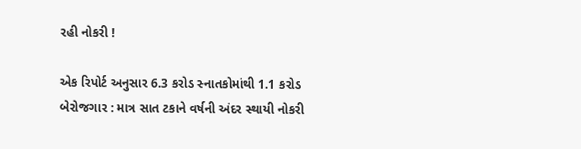રહી નોકરી !

એક રિપોર્ટ અનુસાર 6.3 કરોડ સ્નાતકોમાંથી 1.1 કરોડ બેરોજગાર : માત્ર સાત ટકાને વર્ષની અંદર સ્થાયી નોકરી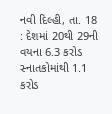નવી દિલ્હી, તા. 18 : દેશમાં 20થી 29ની વયના 6.3 કરોડ સ્નાતકોમાંથી 1.1 કરોડ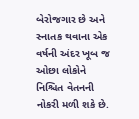બેરોજગાર છે અને સ્નાતક થવાના એક વર્ષની અંદર ખૂબ જ ઓછા લોકોને નિશ્ચિત વેતનની નોકરી મળી શકે છે.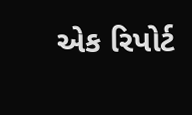એક રિપોર્ટ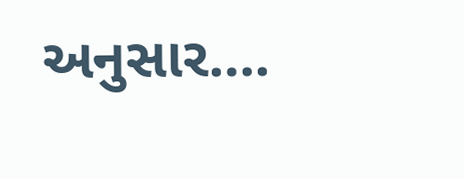અનુસાર….